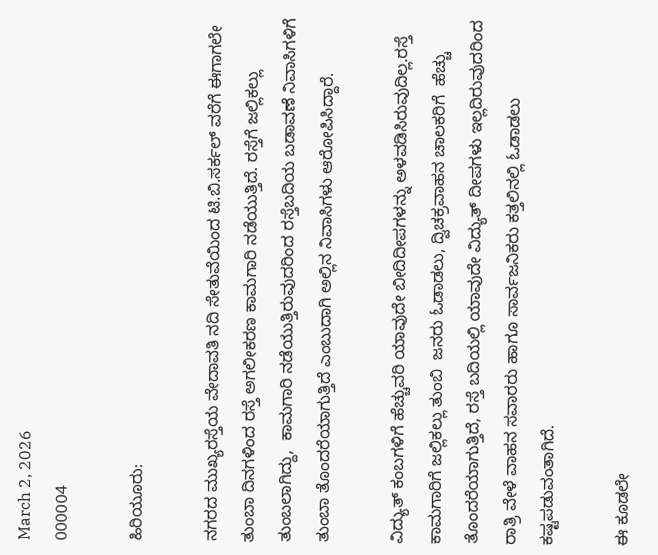March 2, 2026
000004

ಹಿರಿಯೂರು:

ನಗರದ ಮುಖ್ಯರಸ್ತೆಯ ವೇದಾವತಿ ನದಿ ಸೇತುವೆಯಿಂದ ಟಿ.ಬಿ.ಸರ್ಕಲ್ ವರೆಗೆ ಈಗಾಗಲೇ ತುಂಬಾ ದಿನಗಳಿಂದ ರಸ್ತೆ ಅಗಲೀಕರಣ ಕಾಮಗಾರಿ ನಡೆಯುತ್ತಿದೆ. ರಸ್ತೆಗೆ ಜಲ್ಲಿಕಲ್ಲು ತುಂಬಲಾಗಿದ್ದು,  ಕಾಮಗಾರಿ ನಡೆಯುತ್ತಿರುವುದರಿಂದ ರಸ್ತೆಬದಿಯ ಬಡಾವಣೆ ನಿವಾಸಿಗಳಿಗೆ ತುಂಬಾ ತೊಂದರೆಯಾಗುತ್ತಿದೆ ಎಂಬುದಾಗಿ ಅಲ್ಲಿನ ನಿವಾಸಿಗಳು ಆರೋಪಿಸಿದ್ದಾರೆ.

ವಿದ್ಯುತ್ ಕಂಬಗಳಿಗೆ ಹೆಚ್ಚುವರಿ ಯಾವುದೇ ಬೀದಿದೀಪಗಳನ್ನು ಅಳವಡಿಸಿರುವುದಿಲ್ಲ.ರಸ್ತೆ ಕಾಮಗಾರಿಗೆ ಜಲ್ಲಿಕಲ್ಲು ತುಂಬಿ  ಜನರು ಓಡಾಡಲು, ದ್ವಿಚಕ್ರವಾಹನ ಚಾಲಕರಿಗೆ  ಹೆಚ್ಚು ತೊಂದರೆಯಾಗುತ್ತಿದೆ, ರಸ್ತೆ ಬದಿಯಲ್ಲಿ ಯಾವುದೇ ವಿದ್ಯುತ್ ದೀಪಗಳು ಇಲ್ಲದಿರುವುದರಿಂದ ರಾತ್ರಿ ವೇಳೆ ವಾಹನ ಸವಾರರು ಹಾಗೂ ಸಾರ್ವಜನಿಕರು ಕತ್ತಲಿನಲ್ಲಿ ಓಡಾಡಲು ಕಷ್ಟಪಡುವಂತಾಗಿದೆ.

ಈ ಕೂಡಲೇ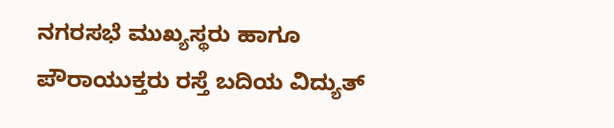ನಗರಸಭೆ ಮುಖ್ಯಸ್ಥರು ಹಾಗೂ ಪೌರಾಯುಕ್ತರು ರಸ್ತೆ ಬದಿಯ ವಿದ್ಯುತ್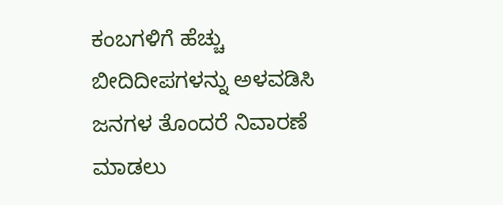ಕಂಬಗಳಿಗೆ ಹೆಚ್ಚು ಬೀದಿದೀಪಗಳನ್ನು ಅಳವಡಿಸಿ ಜನಗಳ ತೊಂದರೆ ನಿವಾರಣೆ ಮಾಡಲು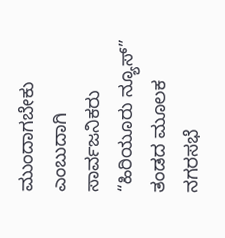ಮುಂದಾಗಬೇಕು ಎಂಬುದಾಗಿ ಸಾರ್ವಜನಿಕರು “ಹಿರಿಯೂರು ನ್ಯೂಸ್” ತಂಡದ ಮೂಲಕ ನಗರಸಭೆ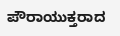ಪೌರಾಯುಕ್ತರಾದ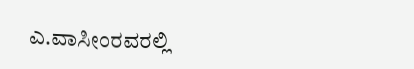ಎ.ವಾಸೀಂರವರಲ್ಲಿ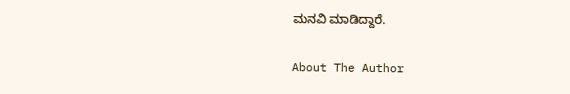ಮನವಿ ಮಾಡಿದ್ದಾರೆ.

About The Author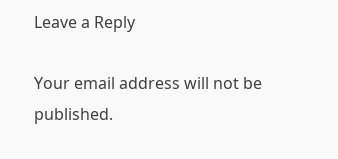Leave a Reply

Your email address will not be published.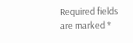Required fields are marked *